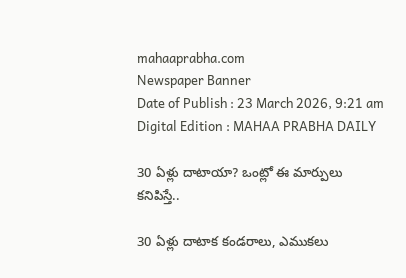mahaaprabha.com
Newspaper Banner
Date of Publish : 23 March 2026, 9:21 am Digital Edition : MAHAA PRABHA DAILY

30 ఏళ్లు దాటాయా? ఒంట్లో ఈ మార్పులు కనిపిస్తే..

30 ఏళ్లు దాటాక కండరాలు, ఎముకలు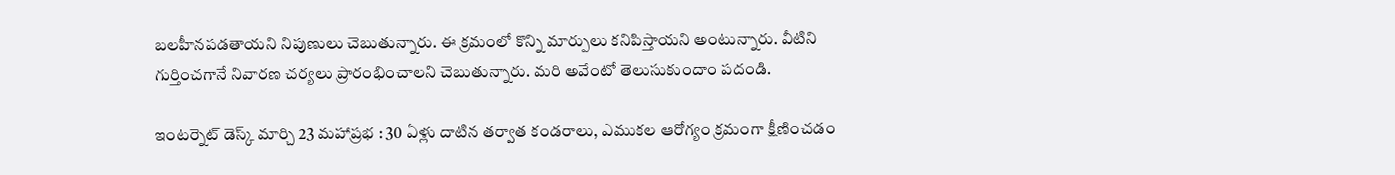బలహీనపడతాయని నిపుణులు చెబుతున్నారు. ఈ క్రమంలో కొన్ని మార్పులు కనిపిస్తాయని అంటున్నారు. వీటిని గుర్తించగానే నివారణ చర్యలు ప్రారంభించాలని చెబుతున్నారు. మరి అవేంటో తెలుసుకుందాం పదండి.

ఇంటర్నెట్ డెస్క్ మార్చి 23 మహాప్రభ : 30 ఏళ్లు దాటిన తర్వాత కండరాలు, ఎముకల ఆరోగ్యం క్రమంగా క్షీణించడం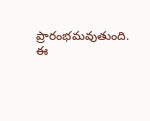ప్రారంభమవుతుంది. ఈ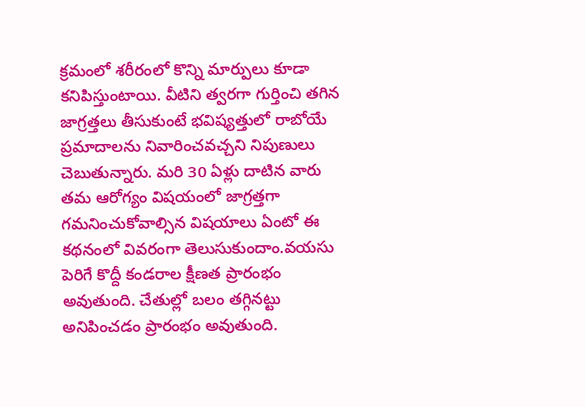క్రమంలో శరీరంలో కొన్ని మార్పులు కూడా కనిపిస్తుంటాయి. వీటిని త్వరగా గుర్తించి తగిన జాగ్రత్తలు తీసుకుంటే భవిష్యత్తులో రాబోయే ప్రమాదాలను నివారించవచ్చని నిపుణులు చెబుతున్నారు. మరి 30 ఏళ్లు దాటిన వారు తమ ఆరోగ్యం విషయంలో జాగ్రత్తగా గమనించుకోవాల్సిన విషయాలు ఏంటో ఈ కథనంలో వివరంగా తెలుసుకుందాం.వయసు పెరిగే కొద్దీ కండరాల క్షీణత ప్రారంభం అవుతుంది. చేతుల్లో బలం తగ్గినట్టు అనిపించడం ప్రారంభం అవుతుంది.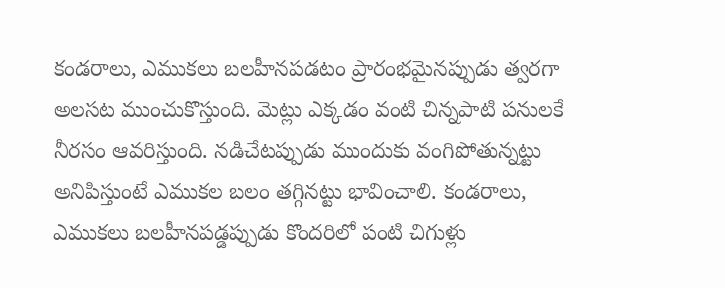కండరాలు, ఎముకలు బలహీనపడటం ప్రారంభమైనప్పుడు త్వరగా అలసట ముంచుకొస్తుంది. మెట్లు ఎక్కడం వంటి చిన్నపాటి పనులకే నీరసం ఆవరిస్తుంది. నడిచేటప్పుడు ముందుకు వంగిపోతున్నట్టు అనిపిస్తుంటే ఎముకల బలం తగ్గినట్టు భావించాలి. కండరాలు, ఎముకలు బలహీనపడ్డప్పుడు కొందరిలో పంటి చిగుళ్లు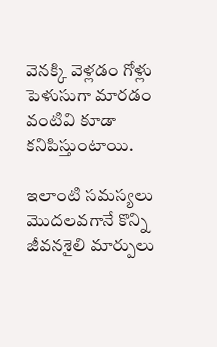వెనక్కి వెళ్లడం గోళ్లు పెళుసుగా మారడం వంటివి కూడా కనిపిస్తుంటాయి.

ఇలాంటి సమస్యలు మొదలవగానే కొన్ని జీవనశైలి మార్పులు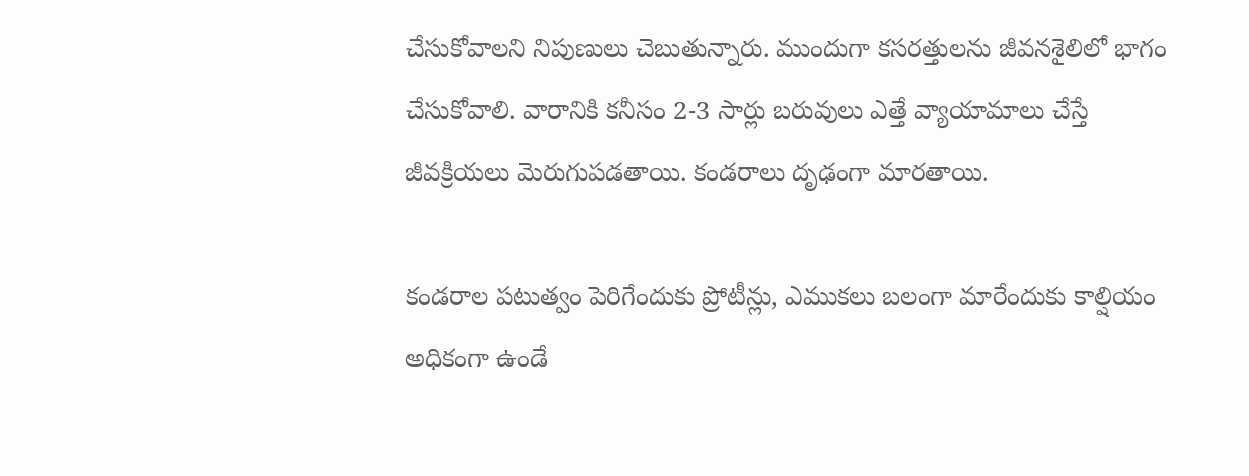చేసుకోవాలని నిపుణులు చెబుతున్నారు. ముందుగా కసరత్తులను జీవనశైలిలో భాగం చేసుకోవాలి. వారానికి కనీసం 2-3 సార్లు బరువులు ఎత్తే వ్యాయామాలు చేస్తే జీవక్రియలు మెరుగుపడతాయి. కండరాలు దృఢంగా మారతాయి.

కండరాల పటుత్వం పెరిగేందుకు ప్రోటీన్లు, ఎముకలు బలంగా మారేందుకు కాల్షియం అధికంగా ఉండే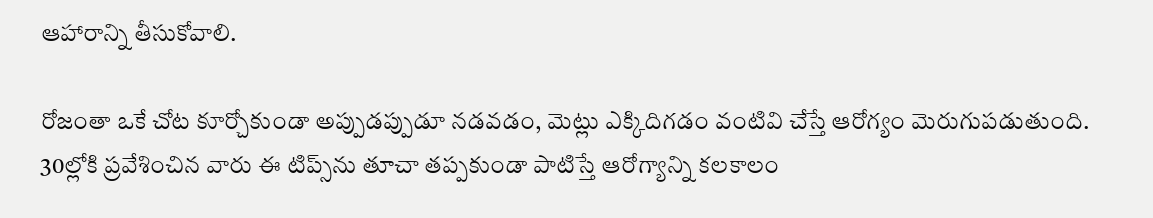ఆహారాన్ని తీసుకోవాలి.

రోజంతా ఒకే చోట కూర్చోకుండా అప్పుడప్పుడూ నడవడం, మెట్లు ఎక్కిదిగడం వంటివి చేస్తే ఆరోగ్యం మెరుగుపడుతుంది. 30ల్లోకి ప్రవేశించిన వారు ఈ టిప్స్‌ను తూచా తప్పకుండా పాటిస్తే ఆరోగ్యాన్ని కలకాలం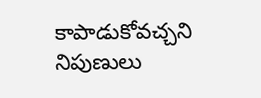కాపాడుకోవచ్చని నిపుణులు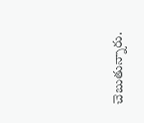చెబుతున్నారు.